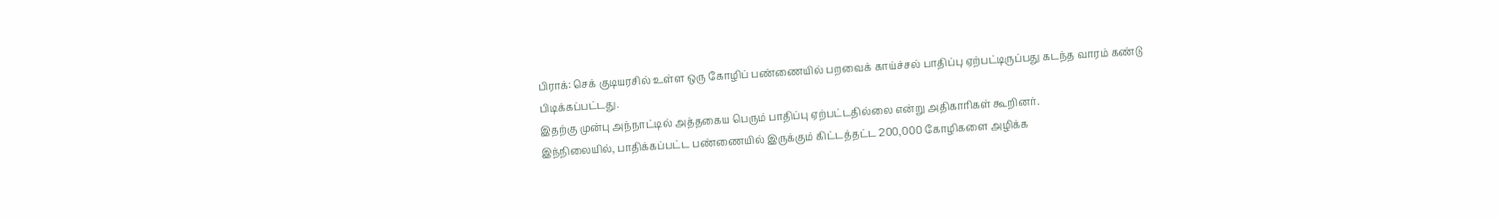பிராக்: செக் குடியரசில் உள்ள ஒரு கோழிப் பண்ணையில் பறவைக் காய்ச்சல் பாதிப்பு ஏற்பட்டிருப்பது கடந்த வாரம் கண்டு
பிடிக்கப்பட்டது.
இதற்கு முன்பு அந்நாட்டில் அத்தகைய பெரும் பாதிப்பு ஏற்பட்டதில்லை என்று அதிகாரிகள் கூறினர்.
இந்நிலையில், பாதிக்கப்பட்ட பண்ணையில் இருக்கும் கிட்டத்தட்ட 200,000 கோழிகளை அழிக்க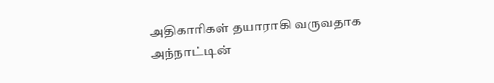அதிகாரிகள் தயாராகி வருவதாக அந்நாட்டின்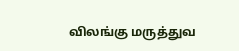விலங்கு மருத்துவ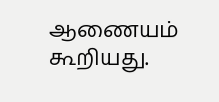ஆணையம் கூறியது.